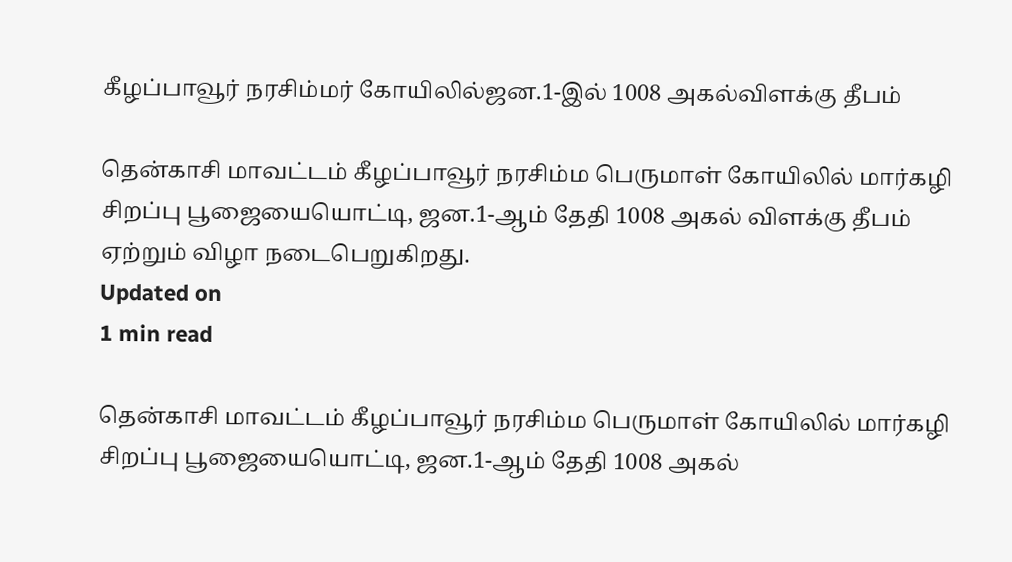கீழப்பாவூர் நரசிம்மர் கோயிலில்ஜன.1-இல் 1008 அகல்விளக்கு தீபம்

தென்காசி மாவட்டம் கீழப்பாவூர் நரசிம்ம பெருமாள் கோயிலில் மார்கழி சிறப்பு பூஜையையொட்டி, ஜன.1-ஆம் தேதி 1008 அகல் விளக்கு தீபம் ஏற்றும் விழா நடைபெறுகிறது.
Updated on
1 min read

தென்காசி மாவட்டம் கீழப்பாவூர் நரசிம்ம பெருமாள் கோயிலில் மார்கழி சிறப்பு பூஜையையொட்டி, ஜன.1-ஆம் தேதி 1008 அகல்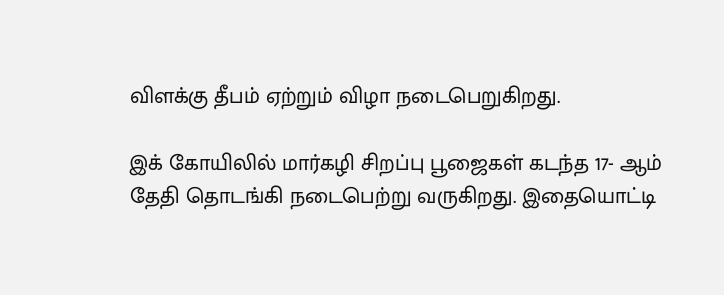விளக்கு தீபம் ஏற்றும் விழா நடைபெறுகிறது.

இக் கோயிலில் மார்கழி சிறப்பு பூஜைகள் கடந்த 17- ஆம் தேதி தொடங்கி நடைபெற்று வருகிறது. இதையொட்டி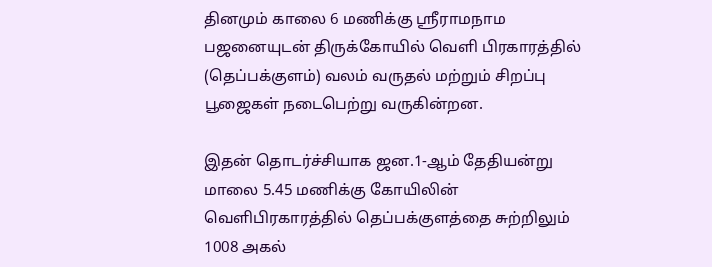தினமும் காலை 6 மணிக்கு ஸ்ரீராமநாம பஜனையுடன் திருக்கோயில் வெளி பிரகாரத்தில் (தெப்பக்குளம்) வலம் வருதல் மற்றும் சிறப்பு பூஜைகள் நடைபெற்று வருகின்றன.

இதன் தொடர்ச்சியாக ஜன.1-ஆம் தேதியன்று மாலை 5.45 மணிக்கு கோயிலின் வெளிபிரகாரத்தில் தெப்பக்குளத்தை சுற்றிலும் 1008 அகல்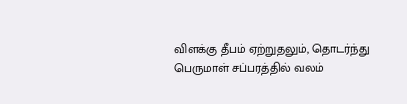விளக்கு தீபம் ஏற்றுதலும், தொடர்ந்து பெருமாள் சப்பரத்தில் வலம்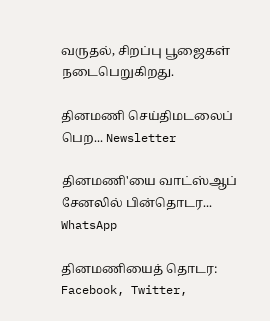வருதல், சிறப்பு பூஜைகள் நடைபெறுகிறது.

தினமணி செய்திமடலைப் பெற... Newsletter

தினமணி'யை வாட்ஸ்ஆப் சேனலில் பின்தொடர... WhatsApp

தினமணியைத் தொடர: Facebook, Twitter,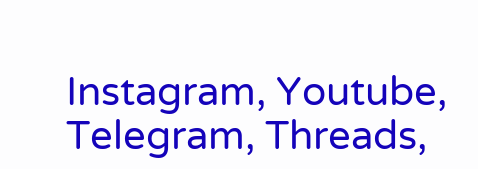Instagram, Youtube, Telegram, Threads,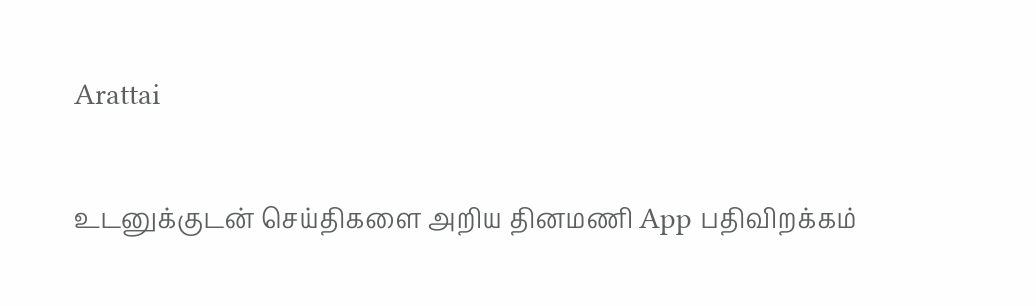Arattai

உடனுக்குடன் செய்திகளை அறிய தினமணி App பதிவிறக்கம்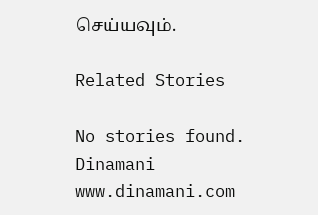செய்யவும்.

Related Stories

No stories found.
Dinamani
www.dinamani.com